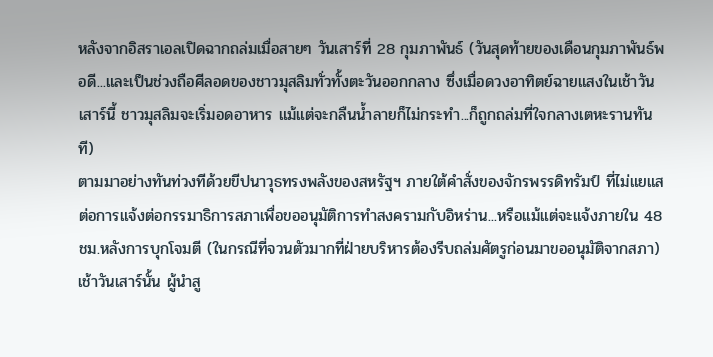หลังจากอิสราเอลเปิดฉากถล่มเมื่อสายๆ วันเสาร์ที่ 28 กุมภาพันธ์ (วันสุดท้ายของเดือนกุมภาพันธ์พอดี...และเป็นช่วงถือศีลอดของชาวมุสลิมทั่วทั้งตะวันออกกลาง ซึ่งเมื่อดวงอาทิตย์ฉายแสงในเช้าวันเสาร์นี้ ชาวมุสลิมจะเริ่มอดอาหาร แม้แต่จะกลืนน้ำลายก็ไม่กระทำ...ก็ถูกถล่มที่ใจกลางเตหะรานทันที)
ตามมาอย่างทันท่วงทีด้วยขีปนาวุธทรงพลังของสหรัฐฯ ภายใต้คำสั่งของจักรพรรดิทรัมป์ ที่ไม่แยแสต่อการแจ้งต่อกรรมาธิการสภาเพื่อขออนุมัติการทำสงครามกับอิหร่าน...หรือแม้แต่จะแจ้งภายใน 48 ชม.หลังการบุกโจมตี (ในกรณีที่จวนตัวมากที่ฝ่ายบริหารต้องรีบถล่มศัตรูก่อนมาขออนุมัติจากสภา)
เช้าวันเสาร์นั้น ผู้นำสู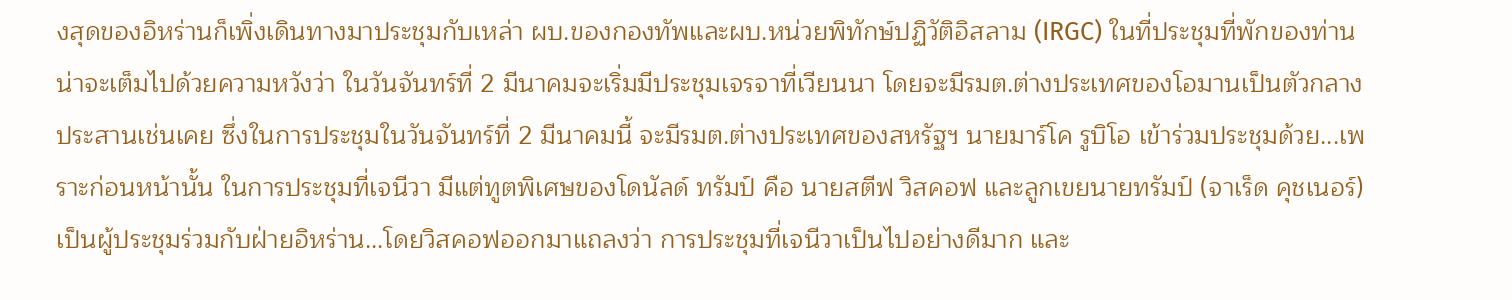งสุดของอิหร่านก็เพิ่งเดินทางมาประชุมกับเหล่า ผบ.ของกองทัพและผบ.หน่วยพิทักษ์ปฏิวัติอิสลาม (IRGC) ในที่ประชุมที่พักของท่าน น่าจะเต็มไปด้วยความหวังว่า ในวันจันทร์ที่ 2 มีนาคมจะเริ่มมีประชุมเจรจาที่เวียนนา โดยจะมีรมต.ต่างประเทศของโอมานเป็นตัวกลางประสานเช่นเคย ซึ่งในการประชุมในวันจันทร์ที่ 2 มีนาคมนี้ จะมีรมต.ต่างประเทศของสหรัฐฯ นายมาร์โค รูบิโอ เข้าร่วมประชุมด้วย...เพราะก่อนหน้านั้น ในการประชุมที่เจนีวา มีแต่ทูตพิเศษของโดนัลด์ ทรัมป์ คือ นายสตีฟ วิสคอฟ และลูกเขยนายทรัมป์ (จาเร็ด คุชเนอร์) เป็นผู้ประชุมร่วมกับฝ่ายอิหร่าน...โดยวิสคอฟออกมาแถลงว่า การประชุมที่เจนีวาเป็นไปอย่างดีมาก และ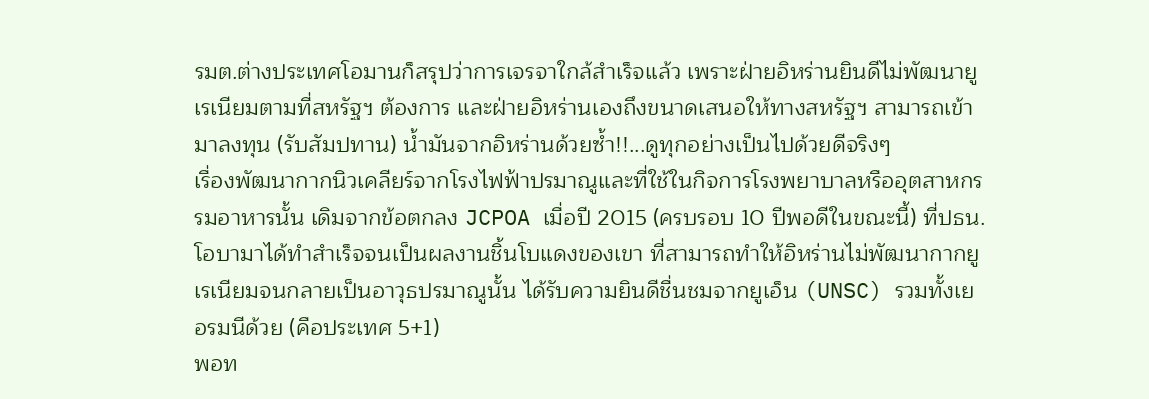รมต.ต่างประเทศโอมานก็สรุปว่าการเจรจาใกล้สำเร็จแล้ว เพราะฝ่ายอิหร่านยินดีไม่พัฒนายูเรเนียมตามที่สหรัฐฯ ต้องการ และฝ่ายอิหร่านเองถึงขนาดเสนอให้ทางสหรัฐฯ สามารถเข้ามาลงทุน (รับสัมปทาน) น้ำมันจากอิหร่านด้วยซ้ำ!!...ดูทุกอย่างเป็นไปด้วยดีจริงๆ
เรื่องพัฒนากากนิวเคลียร์จากโรงไฟฟ้าปรมาณูและที่ใช้ในกิจการโรงพยาบาลหรืออุตสาหกรรมอาหารนั้น เดิมจากข้อตกลง JCPOA เมื่อปี 2015 (ครบรอบ 10 ปีพอดีในขณะนี้) ที่ปธน.โอบามาได้ทำสำเร็จจนเป็นผลงานชิ้นโบแดงของเขา ที่สามารถทำให้อิหร่านไม่พัฒนากากยูเรเนียมจนกลายเป็นอาวุธปรมาณูนั้น ได้รับความยินดีชื่นชมจากยูเอ็น (UNSC) รวมทั้งเยอรมนีด้วย (คือประเทศ 5+1)
พอท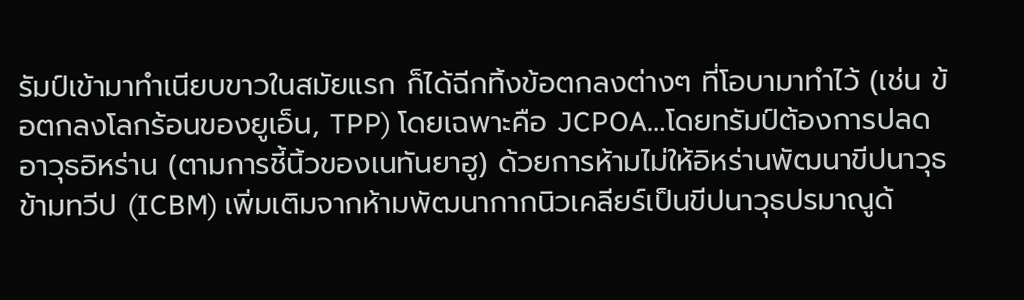รัมป์เข้ามาทำเนียบขาวในสมัยแรก ก็ได้ฉีกทิ้งข้อตกลงต่างๆ ที่โอบามาทำไว้ (เช่น ข้อตกลงโลกร้อนของยูเอ็น, TPP) โดยเฉพาะคือ JCPOA…โดยทรัมป์ต้องการปลดอาวุธอิหร่าน (ตามการชี้นิ้วของเนทันยาฮู) ด้วยการห้ามไม่ให้อิหร่านพัฒนาขีปนาวุธข้ามทวีป (ICBM) เพิ่มเติมจากห้ามพัฒนากากนิวเคลียร์เป็นขีปนาวุธปรมาณูด้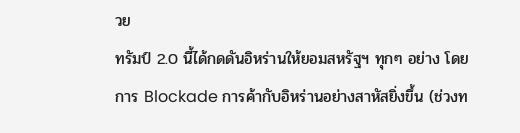วย
ทรัมป์ 2.0 นี้ได้กดดันอิหร่านให้ยอมสหรัฐฯ ทุกๆ อย่าง โดยการ Blockade การค้ากับอิหร่านอย่างสาหัสยิ่งขึ้น (ช่วงท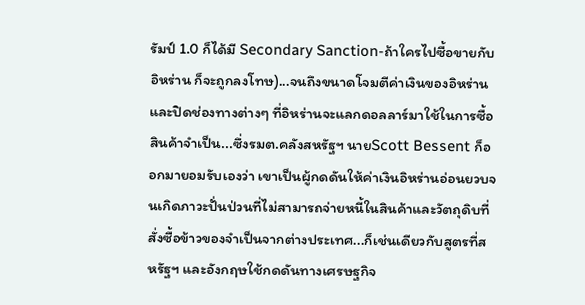รัมป์ 1.0 ก็ได้มี Secondary Sanction-ถ้าใครไปซื้อขายกับอิหร่าน ก็จะถูกลงโทษ)...จนถึงขนาดโจมตีค่าเงินของอิหร่าน และปิดช่องทางต่างๆ ที่อิหร่านจะแลกดอลลาร์มาใช้ในการซื้อสินค้าจำเป็น...ซึ่งรมต.คลังสหรัฐฯ นายScott Bessent ก็ออกมายอมรับเองว่า เขาเป็นผู้กดดันให้ค่าเงินอิหร่านอ่อนยวบจนเกิดภาวะปั่นป่วนที่ไม่สามารถจ่ายหนี้ในสินค้าและวัตถุดิบที่สั่งซื้อข้าวของจำเป็นจากต่างประเทศ...ก็เช่นเดียวกับสูตรที่สหรัฐฯ และอังกฤษใช้กดดันทางเศรษฐกิจ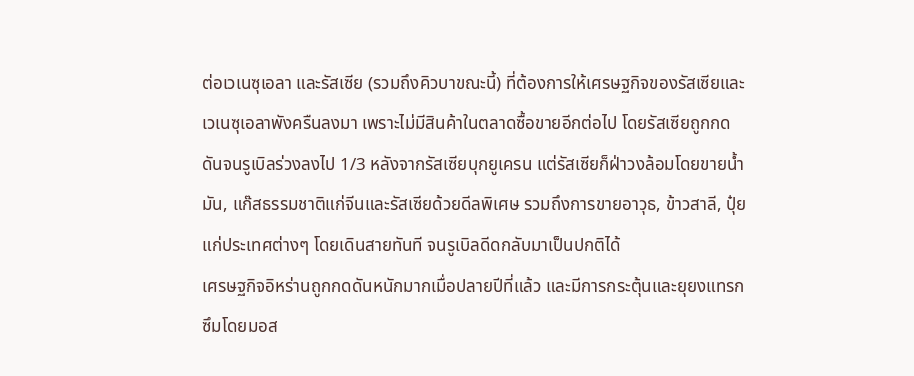ต่อเวเนซุเอลา และรัสเซีย (รวมถึงคิวบาขณะนี้) ที่ต้องการให้เศรษฐกิจของรัสเซียและเวเนซุเอลาพังครืนลงมา เพราะไม่มีสินค้าในตลาดซื้อขายอีกต่อไป โดยรัสเซียถูกกดดันจนรูเบิลร่วงลงไป 1/3 หลังจากรัสเซียบุกยูเครน แต่รัสเซียก็ฝ่าวงล้อมโดยขายน้ำมัน, แก๊สธรรมชาติแก่จีนและรัสเซียด้วยดีลพิเศษ รวมถึงการขายอาวุธ, ข้าวสาลี, ปุ๋ยแก่ประเทศต่างๆ โดยเดินสายทันที จนรูเบิลดีดกลับมาเป็นปกติได้
เศรษฐกิจอิหร่านถูกกดดันหนักมากเมื่อปลายปีที่แล้ว และมีการกระตุ้นและยุยงแทรกซึมโดยมอส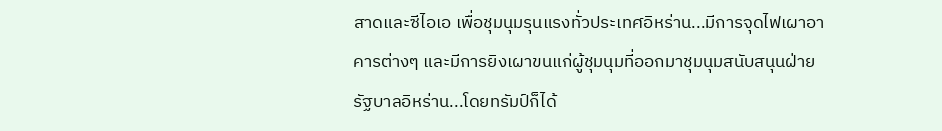สาดและซีไอเอ เพื่อชุมนุมรุนแรงทั่วประเทศอิหร่าน...มีการจุดไฟเผาอาคารต่างๆ และมีการยิงเผาขนแก่ผู้ชุมนุมที่ออกมาชุมนุมสนับสนุนฝ่ายรัฐบาลอิหร่าน...โดยทรัมป์ก็ได้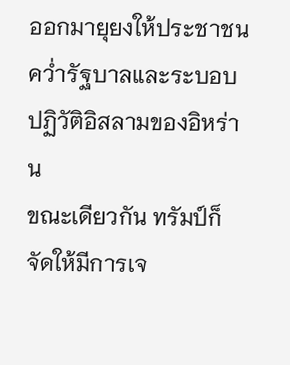ออกมายุยงให้ประชาชนคว่ำรัฐบาลและระบอบปฏิวัติอิสลามของอิหร่าน
ขณะเดียวกัน ทรัมป์ก็จัดให้มีการเจ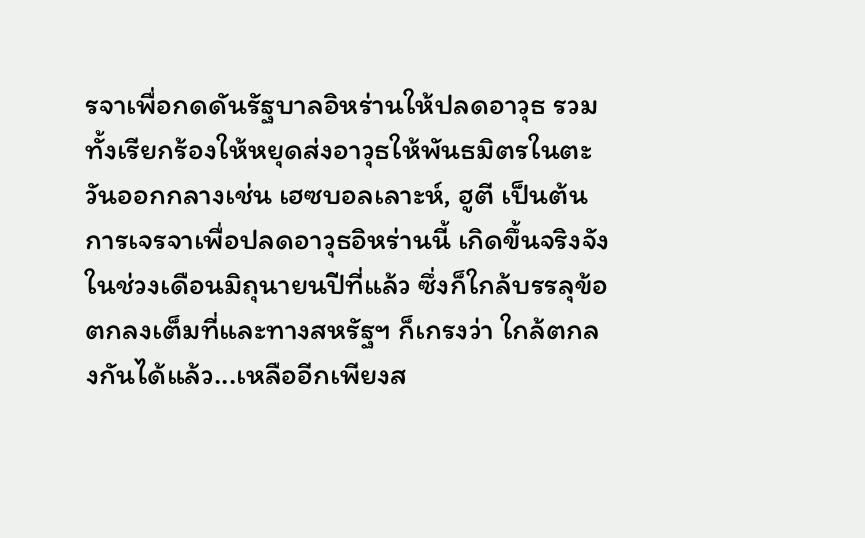รจาเพื่อกดดันรัฐบาลอิหร่านให้ปลดอาวุธ รวมทั้งเรียกร้องให้หยุดส่งอาวุธให้พันธมิตรในตะวันออกกลางเช่น เฮซบอลเลาะห์, ฮูตี เป็นต้น
การเจรจาเพื่อปลดอาวุธอิหร่านนี้ เกิดขึ้นจริงจังในช่วงเดือนมิถุนายนปีที่แล้ว ซึ่งก็ใกล้บรรลุข้อตกลงเต็มที่และทางสหรัฐฯ ก็เกรงว่า ใกล้ตกลงกันได้แล้ว...เหลืออีกเพียงส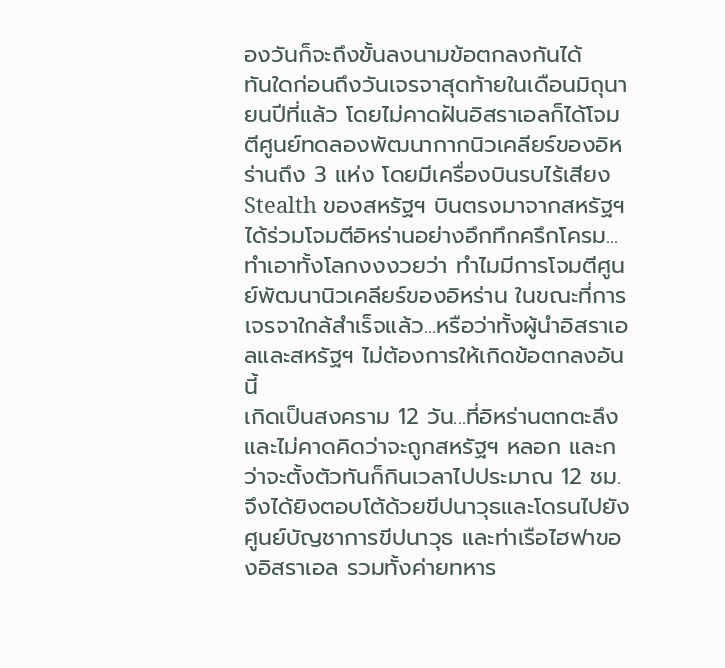องวันก็จะถึงขั้นลงนามข้อตกลงกันได้
ทันใดก่อนถึงวันเจรจาสุดท้ายในเดือนมิถุนายนปีที่แล้ว โดยไม่คาดฝันอิสราเอลก็ได้โจมตีศูนย์ทดลองพัฒนากากนิวเคลียร์ของอิหร่านถึง 3 แห่ง โดยมีเครื่องบินรบไร้เสียง Stealth ของสหรัฐฯ บินตรงมาจากสหรัฐฯ ได้ร่วมโจมตีอิหร่านอย่างอึกทึกครึกโครม...ทำเอาทั้งโลกงงงวยว่า ทำไมมีการโจมตีศูนย์พัฒนานิวเคลียร์ของอิหร่าน ในขณะที่การเจรจาใกล้สำเร็จแล้ว...หรือว่าทั้งผู้นำอิสราเอลและสหรัฐฯ ไม่ต้องการให้เกิดข้อตกลงอันนี้
เกิดเป็นสงคราม 12 วัน...ที่อิหร่านตกตะลึงและไม่คาดคิดว่าจะถูกสหรัฐฯ หลอก และกว่าจะตั้งตัวทันก็กินเวลาไปประมาณ 12 ชม. จึงได้ยิงตอบโต้ด้วยขีปนาวุธและโดรนไปยังศูนย์บัญชาการขีปนาวุธ และท่าเรือไฮฟาของอิสราเอล รวมทั้งค่ายทหาร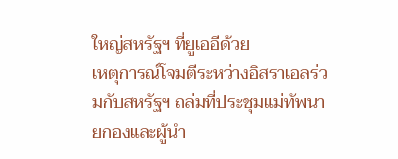ใหญ่สหรัฐฯ ที่ยูเออีด้วย
เหตุการณ์โจมตีระหว่างอิสราเอลร่วมกับสหรัฐฯ ถล่มที่ประชุมแม่ทัพนายกองและผู้นำ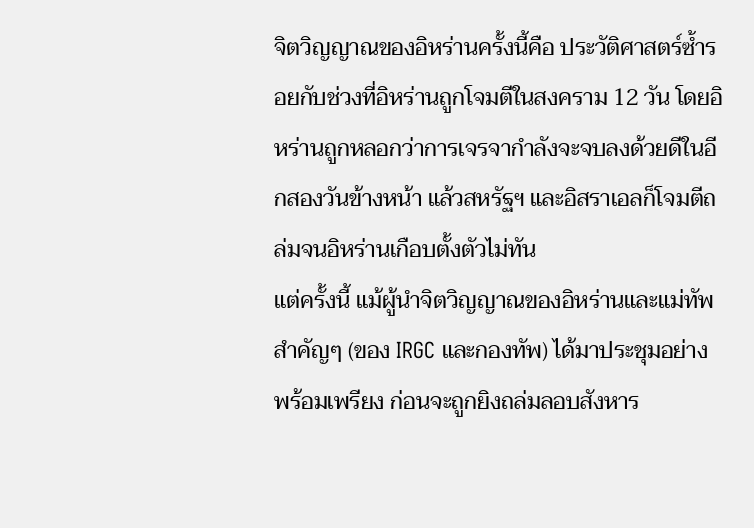จิตวิญญาณของอิหร่านครั้งนี้คือ ประวัติศาสตร์ซ้ำรอยกับช่วงที่อิหร่านถูกโจมตีในสงคราม 12 วัน โดยอิหร่านถูกหลอกว่าการเจรจากำลังจะจบลงด้วยดีในอีกสองวันข้างหน้า แล้วสหรัฐฯ และอิสราเอลก็โจมตีถล่มจนอิหร่านเกือบตั้งตัวไม่ทัน
แต่ครั้งนี้ แม้ผู้นำจิตวิญญาณของอิหร่านและแม่ทัพสำคัญๆ (ของ IRGC และกองทัพ) ได้มาประชุมอย่างพร้อมเพรียง ก่อนจะถูกยิงถล่มลอบสังหาร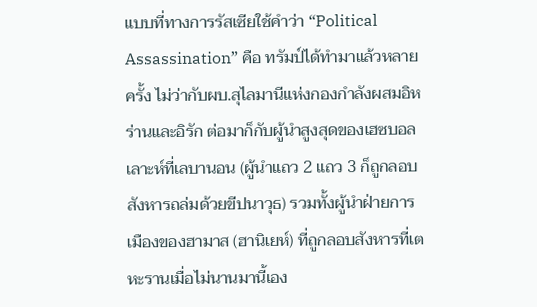แบบที่ทางการรัสเซียใช้คำว่า “Political Assassination” คือ ทรัมป์ได้ทำมาแล้วหลายครั้ง ไม่ว่ากับผบ.สุไลมานีแห่งกองกำลังผสมอิหร่านและอิรัก ต่อมาก็กับผู้นำสูงสุดของเฮซบอลเลาะห์ที่เลบานอน (ผู้นำแถว 2 แถว 3 ก็ถูกลอบสังหารถล่มด้วยขีปนาวุธ) รวมทั้งผู้นำฝ่ายการเมืองของฮามาส (ฮานิเยห์) ที่ถูกลอบสังหารที่เตหะรานเมื่อไม่นานมานี้เอง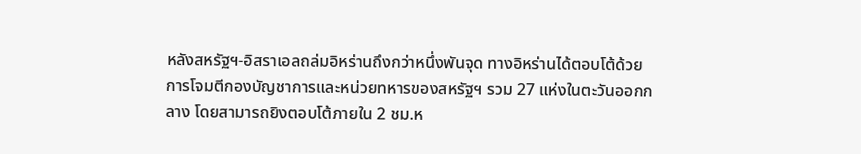หลังสหรัฐฯ-อิสราเอลถล่มอิหร่านถึงกว่าหนึ่งพันจุด ทางอิหร่านได้ตอบโต้ด้วยการโจมตีกองบัญชาการและหน่วยทหารของสหรัฐฯ รวม 27 แห่งในตะวันออกกลาง โดยสามารถยิงตอบโต้ภายใน 2 ชม.ห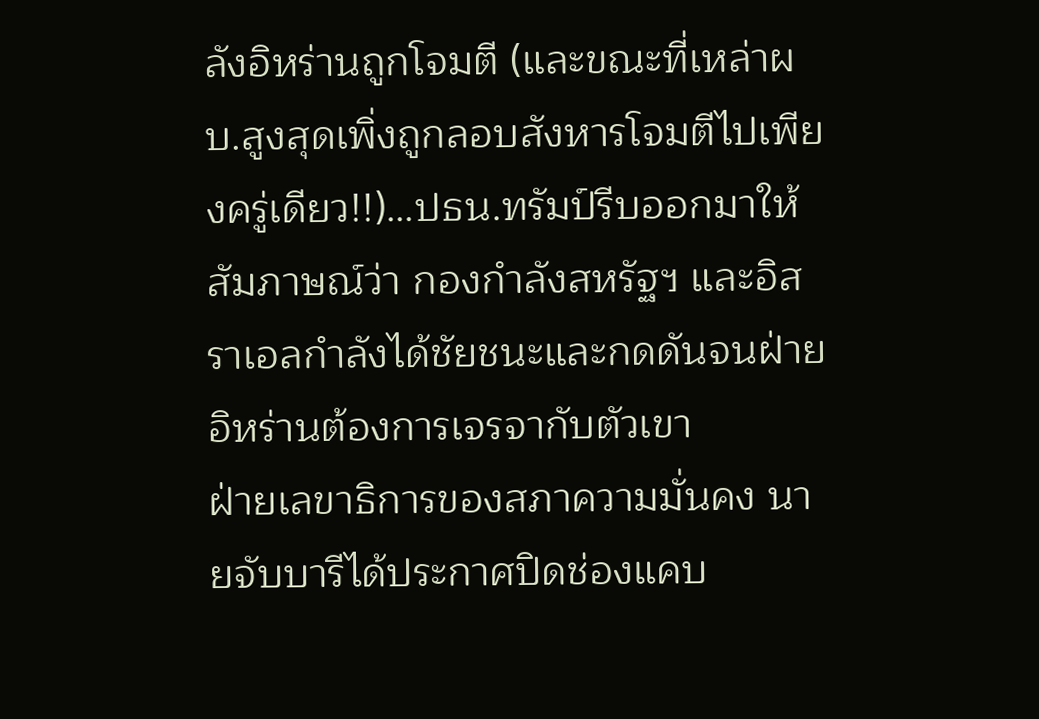ลังอิหร่านถูกโจมตี (และขณะที่เหล่าผบ.สูงสุดเพิ่งถูกลอบสังหารโจมตีไปเพียงครู่เดียว!!)…ปธน.ทรัมป์รีบออกมาให้สัมภาษณ์ว่า กองกำลังสหรัฐฯ และอิสราเอลกำลังได้ชัยชนะและกดดันจนฝ่ายอิหร่านต้องการเจรจากับตัวเขา
ฝ่ายเลขาธิการของสภาความมั่นคง นายจับบารีได้ประกาศปิดช่องแคบ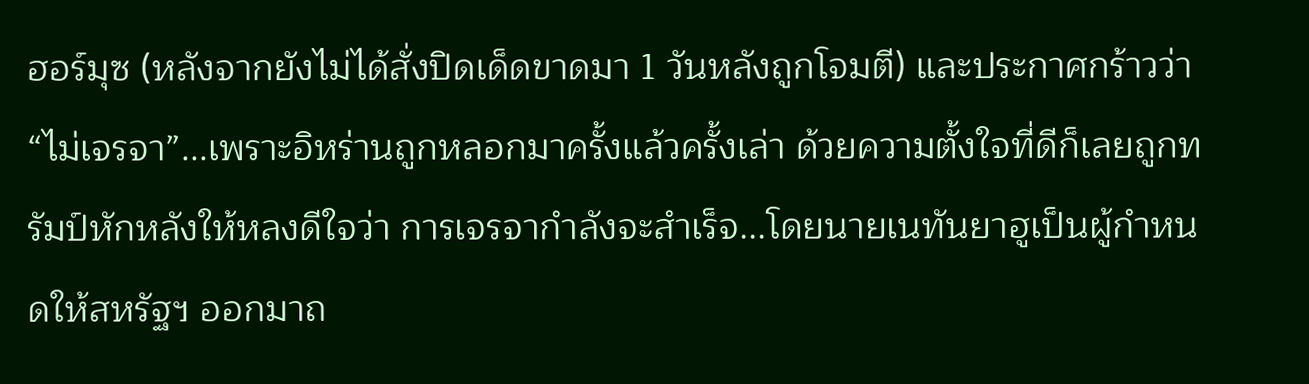ฮอร์มุซ (หลังจากยังไม่ได้สั่งปิดเด็ดขาดมา 1 วันหลังถูกโจมตี) และประกาศกร้าวว่า “ไม่เจรจา”...เพราะอิหร่านถูกหลอกมาครั้งแล้วครั้งเล่า ด้วยความตั้งใจที่ดีก็เลยถูกทรัมป์หักหลังให้หลงดีใจว่า การเจรจากำลังจะสำเร็จ...โดยนายเนทันยาฮูเป็นผู้กำหนดให้สหรัฐฯ ออกมาถ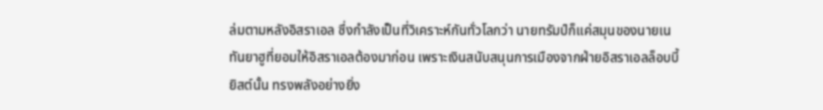ล่มตามหลังอิสราเอล ซึ่งกำลังเป็นที่วิเคราะห์กันทั่วโลกว่า นายทรัมป์ก็แค่สมุนของนายเนทันยาฮูที่ยอมให้อิสราเอลต้องมาก่อน เพราะเงินสนับสนุนการเมืองจากฝ่ายอิสราเอลล็อบบี้ยิสต์นั้น ทรงพลังอย่างยิ่ง